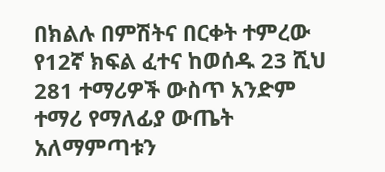በክልሉ በምሽትና በርቀት ተምረው የ12ኛ ክፍል ፈተና ከወሰዱ 23 ሺህ 281 ተማሪዎች ውስጥ አንድም ተማሪ የማለፊያ ውጤት አለማምጣቱን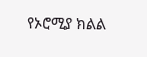የኦሮሚያ ክልል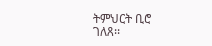ትምህርት ቢሮ ገለጸ፡፡